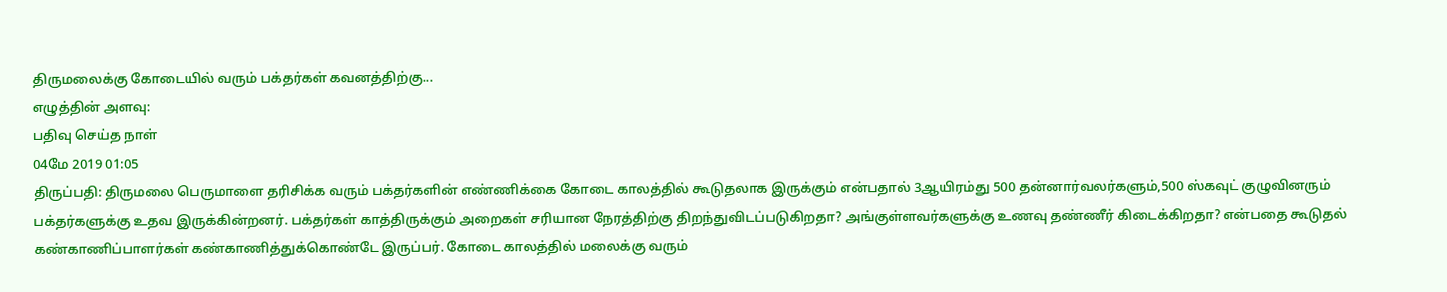திருமலைக்கு கோடையில் வரும் பக்தர்கள் கவனத்திற்கு...
எழுத்தின் அளவு:
பதிவு செய்த நாள்
04மே 2019 01:05
திருப்பதி: திருமலை பெருமாளை தரிசிக்க வரும் பக்தர்களின் எண்ணிக்கை கோடை காலத்தில் கூடுதலாக இருக்கும் என்பதால் 3ஆயிரம்து 500 தன்னார்வலர்களும்,500 ஸ்கவுட் குழுவினரும் பக்தர்களுக்கு உதவ இருக்கின்றனர். பக்தர்கள் காத்திருக்கும் அறைகள் சரியான நேரத்திற்கு திறந்துவிடப்படுகிறதா? அங்குள்ளவர்களுக்கு உணவு தண்ணீர் கிடைக்கிறதா? என்பதை கூடுதல் கண்காணிப்பாளர்கள் கண்காணித்துக்கொண்டே இருப்பர். கோடை காலத்தில் மலைக்கு வரும்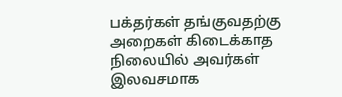பக்தர்கள் தங்குவதற்கு அறைகள் கிடைக்காத நிலையில் அவர்கள் இலவசமாக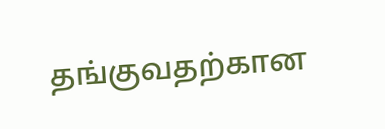தங்குவதற்கான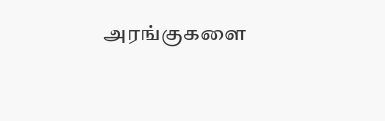அரங்குகளை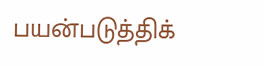பயன்படுத்திக்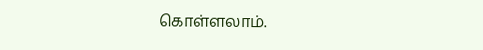கொள்ளலாம்.